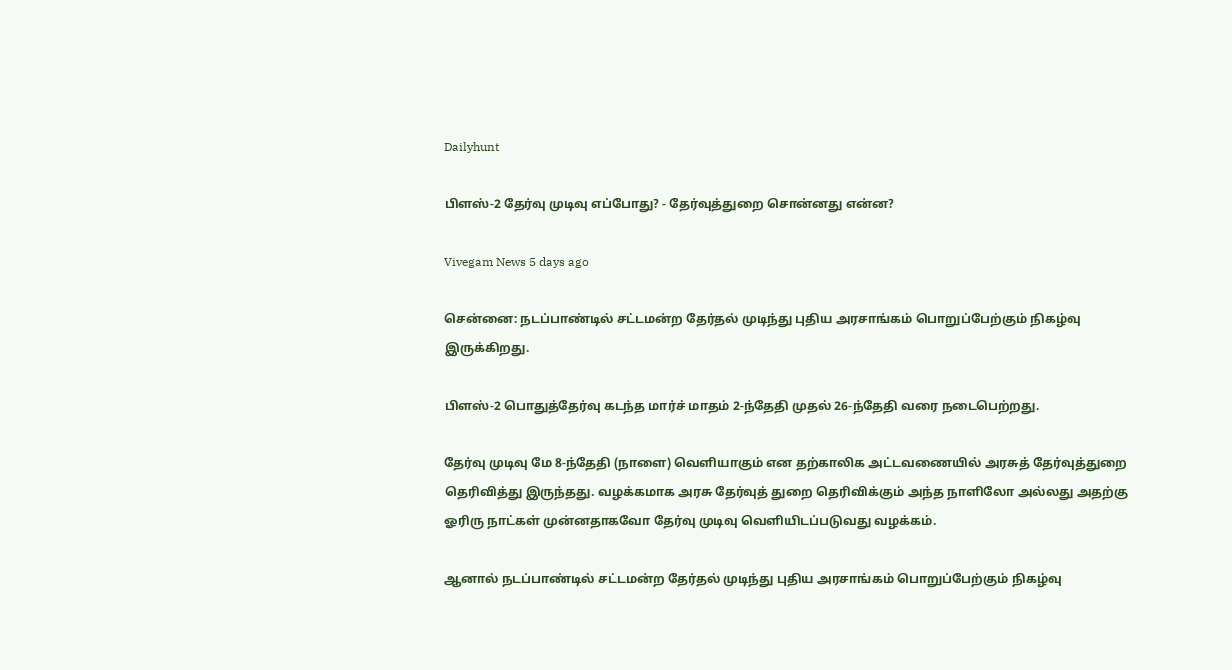Dailyhunt

பிளஸ்-2 தேர்வு முடிவு எப்போது? - தேர்வுத்துறை சொன்னது என்ன?

Vivegam News 5 days ago

சென்னை: நடப்பாண்டில் சட்டமன்ற தேர்தல் முடிந்து புதிய அரசாங்கம் பொறுப்பேற்கும் நிகழ்வு இருக்கிறது.

பிளஸ்-2 பொதுத்தேர்வு கடந்த மார்ச் மாதம் 2-ந்தேதி முதல் 26-ந்தேதி வரை நடைபெற்றது.

தேர்வு முடிவு மே 8-ந்தேதி (நாளை) வெளியாகும் என தற்காலிக அட்டவணையில் அரசுத் தேர்வுத்துறை தெரிவித்து இருந்தது. வழக்கமாக அரசு தேர்வுத் துறை தெரிவிக்கும் அந்த நாளிலோ அல்லது அதற்கு ஓரிரு நாட்கள் முன்னதாகவோ தேர்வு முடிவு வெளியிடப்படுவது வழக்கம்.

ஆனால் நடப்பாண்டில் சட்டமன்ற தேர்தல் முடிந்து புதிய அரசாங்கம் பொறுப்பேற்கும் நிகழ்வு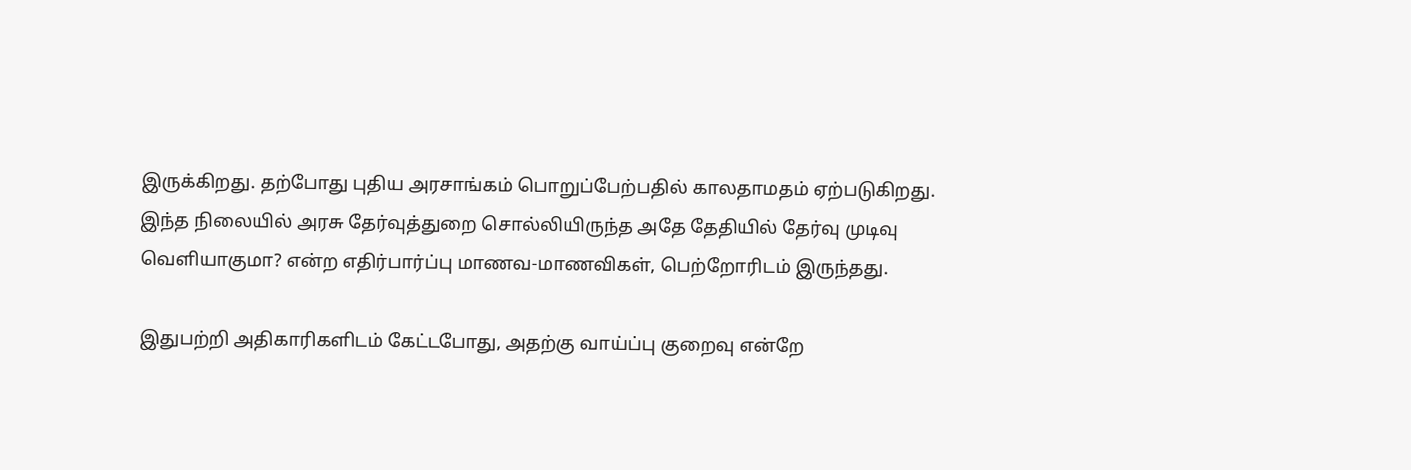இருக்கிறது. தற்போது புதிய அரசாங்கம் பொறுப்பேற்பதில் காலதாமதம் ஏற்படுகிறது. இந்த நிலையில் அரசு தேர்வுத்துறை சொல்லியிருந்த அதே தேதியில் தேர்வு முடிவு வெளியாகுமா? என்ற எதிர்பார்ப்பு மாணவ-மாணவிகள், பெற்றோரிடம் இருந்தது.

இதுபற்றி அதிகாரிகளிடம் கேட்டபோது, அதற்கு வாய்ப்பு குறைவு என்றே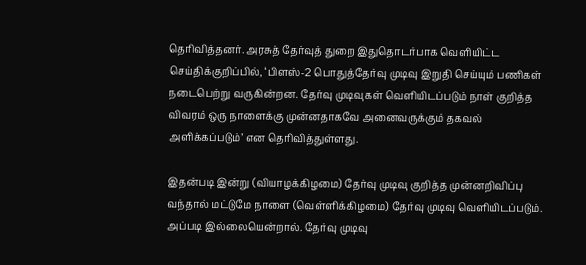தெரிவித்தனர். அரசுத் தேர்வுத் துறை இதுதொடர்பாக வெளியிட்ட செய்திக்குறிப்பில், ‘பிளஸ்-2 பொதுத்தேர்வு முடிவு இறுதி செய்யும் பணிகள் நடைபெற்று வருகின்றன. தேர்வு முடிவுகள் வெளியிடப்படும் நாள் குறித்த விவரம் ஒரு நாளைக்கு முன்னதாகவே அனைவருக்கும் தகவல் அளிக்கப்படும்’ என தெரிவித்துள்ளது.

இதன்படி இன்று (வியாழக்கிழமை) தேர்வு முடிவு குறித்த முன்னறிவிப்பு வந்தால் மட்டுமே நாளை (வெள்ளிக்கிழமை) தேர்வு முடிவு வெளியிடப்படும். அப்படி இல்லையென்றால். தேர்வு முடிவு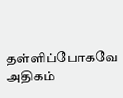தள்ளிப்போகவே அதிகம்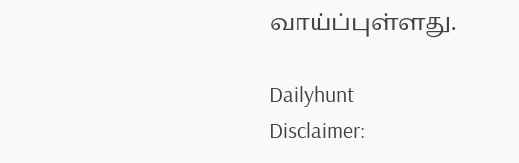வாய்ப்புள்ளது.

Dailyhunt
Disclaimer: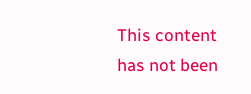This content has not been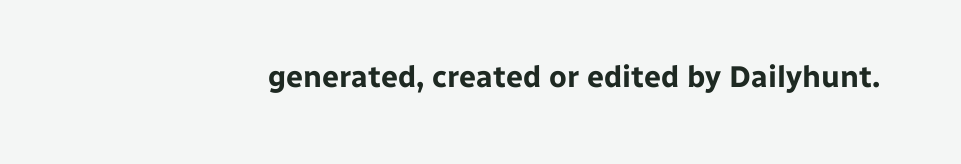generated, created or edited by Dailyhunt.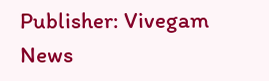Publisher: Vivegam News